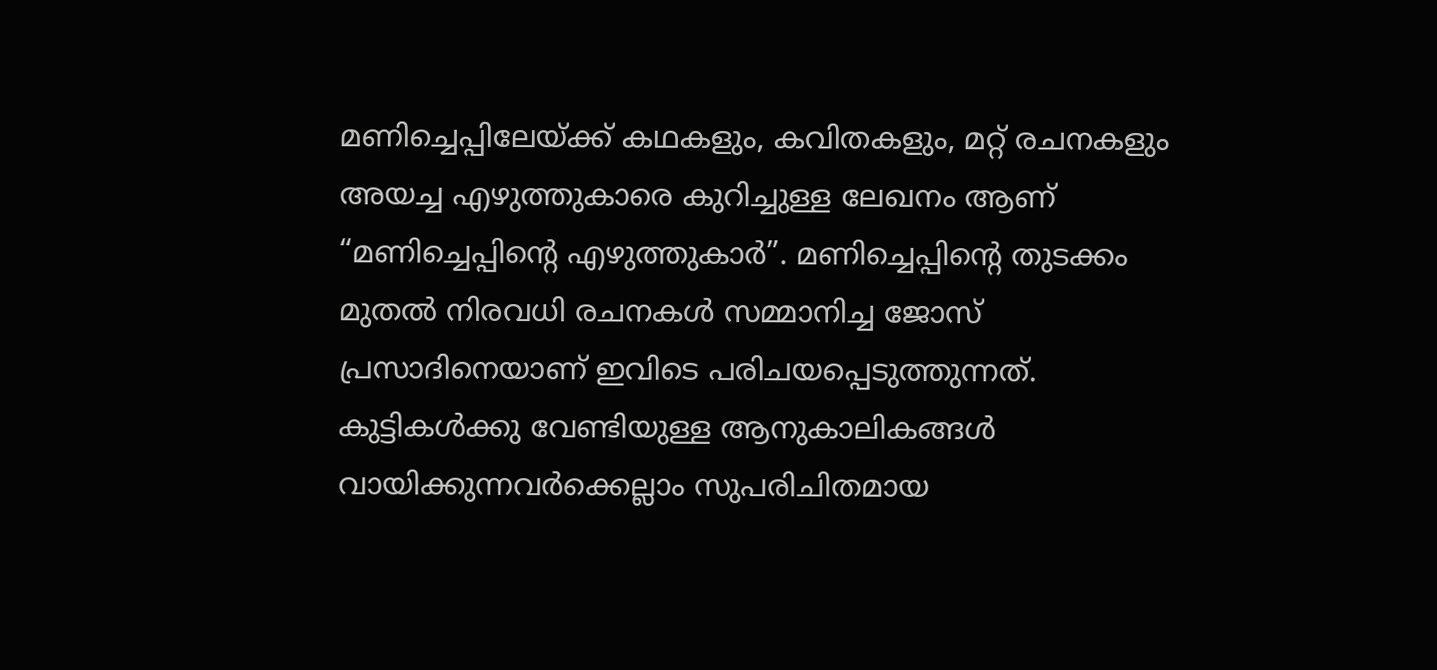മണിച്ചെപ്പിലേയ്ക്ക് കഥകളും, കവിതകളും, മറ്റ് രചനകളും അയച്ച എഴുത്തുകാരെ കുറിച്ചുള്ള ലേഖനം ആണ് “മണിച്ചെപ്പിന്റെ എഴുത്തുകാർ”. മണിച്ചെപ്പിന്റെ തുടക്കം മുതൽ നിരവധി രചനകൾ സമ്മാനിച്ച ജോസ് പ്രസാദിനെയാണ് ഇവിടെ പരിചയപ്പെടുത്തുന്നത്.
കുട്ടികൾക്കു വേണ്ടിയുള്ള ആനുകാലികങ്ങൾ വായിക്കുന്നവർക്കെല്ലാം സുപരിചിതമായ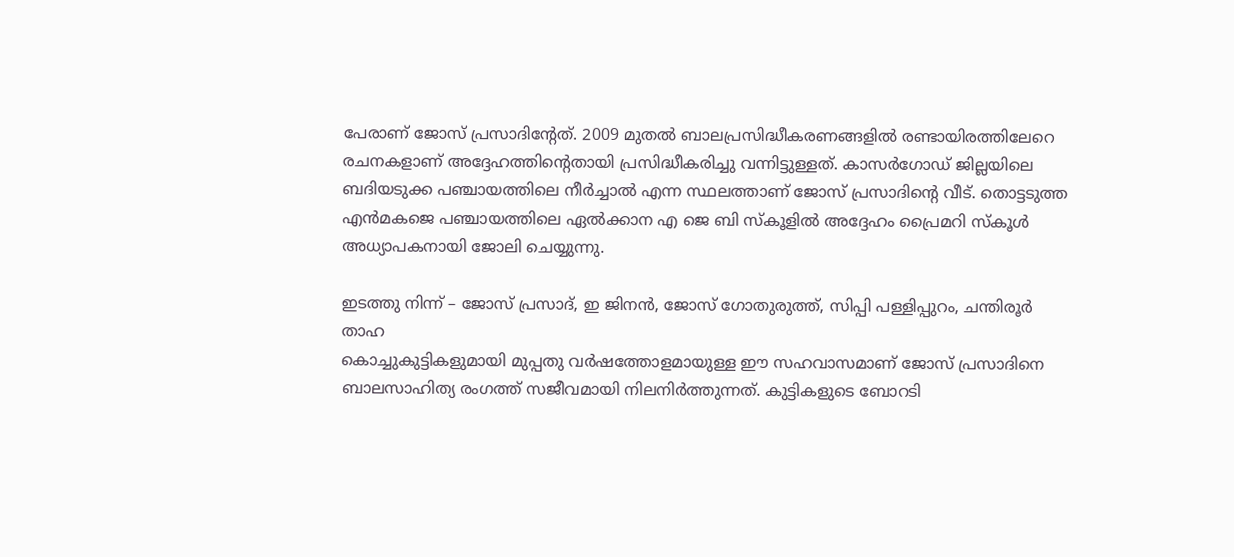പേരാണ് ജോസ് പ്രസാദിൻ്റേത്. 2009 മുതൽ ബാലപ്രസിദ്ധീകരണങ്ങളിൽ രണ്ടായിരത്തിലേറെ രചനകളാണ് അദ്ദേഹത്തിൻ്റെതായി പ്രസിദ്ധീകരിച്ചു വന്നിട്ടുള്ളത്. കാസർഗോഡ് ജില്ലയിലെ ബദിയടുക്ക പഞ്ചായത്തിലെ നീർച്ചാൽ എന്ന സ്ഥലത്താണ് ജോസ് പ്രസാദിൻ്റെ വീട്. തൊട്ടടുത്ത എൻമകജെ പഞ്ചായത്തിലെ ഏൽക്കാന എ ജെ ബി സ്കൂളിൽ അദ്ദേഹം പ്രൈമറി സ്കൂൾ അധ്യാപകനായി ജോലി ചെയ്യുന്നു.

ഇടത്തു നിന്ന് – ജോസ് പ്രസാദ്, ഇ ജിനൻ, ജോസ് ഗോതുരുത്ത്, സിപ്പി പള്ളിപ്പുറം, ചന്തിരൂർ താഹ
കൊച്ചുകുട്ടികളുമായി മുപ്പതു വർഷത്തോളമായുള്ള ഈ സഹവാസമാണ് ജോസ് പ്രസാദിനെ ബാലസാഹിത്യ രംഗത്ത് സജീവമായി നിലനിർത്തുന്നത്. കുട്ടികളുടെ ബോറടി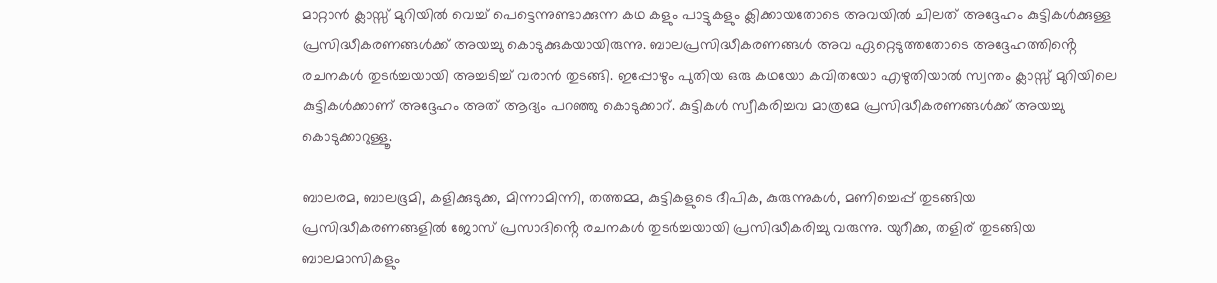മാറ്റാൻ ക്ലാസ്സ് മുറിയിൽ വെച്ച് പെട്ടെന്നുണ്ടാക്കുന്ന കഥ കളും പാട്ടുകളും ക്ലിക്കായതോടെ അവയിൽ ചിലത് അദ്ദേഹം കുട്ടികൾക്കുള്ള പ്രസിദ്ധീകരണങ്ങൾക്ക് അയച്ചു കൊടുക്കുകയായിരുന്നു. ബാലപ്രസിദ്ധീകരണങ്ങൾ അവ ഏറ്റെടുത്തതോടെ അദ്ദേഹത്തിൻ്റെ രചനകൾ തുടർച്ചയായി അച്ചടിച്ച് വരാൻ തുടങ്ങി. ഇപ്പോഴും പുതിയ ഒരു കഥയോ കവിതയോ എഴുതിയാൽ സ്വന്തം ക്ലാസ്സ് മുറിയിലെ കുട്ടികൾക്കാണ് അദ്ദേഹം അത് ആദ്യം പറഞ്ഞു കൊടുക്കാറ്. കുട്ടികൾ സ്വീകരിച്ചവ മാത്രമേ പ്രസിദ്ധീകരണങ്ങൾക്ക് അയച്ചു കൊടുക്കാറുള്ളൂ.

ബാലരമ, ബാലഭൂമി, കളിക്കുടുക്ക, മിന്നാമിന്നി, തത്തമ്മ, കുട്ടികളുടെ ദീപിക, കുരുന്നുകൾ, മണിച്ചെപ്പ് തുടങ്ങിയ പ്രസിദ്ധീകരണങ്ങളിൽ ജോസ് പ്രസാദിൻ്റെ രചനകൾ തുടർച്ചയായി പ്രസിദ്ധീകരിച്ചു വരുന്നു. യുറീക്ക, തളിര് തുടങ്ങിയ ബാലമാസികളും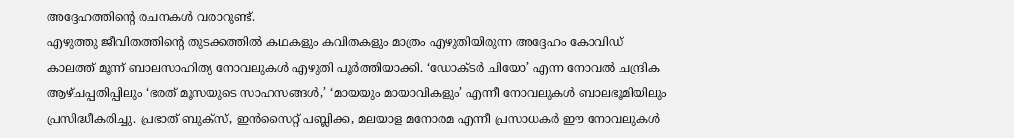അദ്ദേഹത്തിൻ്റെ രചനകൾ വരാറുണ്ട്.
എഴുത്തു ജീവിതത്തിൻ്റെ തുടക്കത്തിൽ കഥകളും കവിതകളും മാത്രം എഴുതിയിരുന്ന അദ്ദേഹം കോവിഡ് കാലത്ത് മൂന്ന് ബാലസാഹിത്യ നോവലുകൾ എഴുതി പൂർത്തിയാക്കി. ‘ഡോക്ടർ ചിയോ’ എന്ന നോവൽ ചന്ദ്രിക ആഴ്ചപ്പതിപ്പിലും ‘ഭരത് മൂസയുടെ സാഹസങ്ങൾ,’ ‘മായയും മായാവികളും’ എന്നീ നോവലുകൾ ബാലഭൂമിയിലും പ്രസിദ്ധീകരിച്ചു. പ്രഭാത് ബുക്സ്, ഇൻസൈറ്റ് പബ്ലിക്ക, മലയാള മനോരമ എന്നീ പ്രസാധകർ ഈ നോവലുകൾ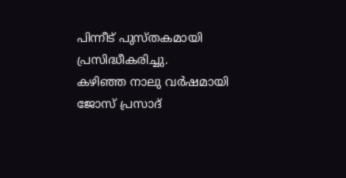പിന്നീട് പുസ്തകമായി പ്രസിദ്ധീകരിച്ചു.
കഴിഞ്ഞ നാലു വർഷമായി ജോസ് പ്രസാദ്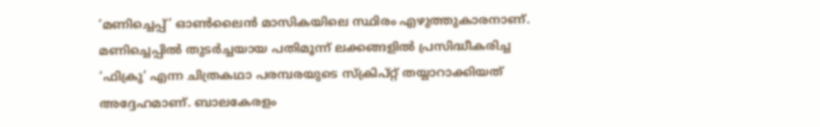‘മണിച്ചെപ്പ്’ ഓൺലൈൻ മാസികയിലെ സ്ഥിരം എഴുത്തുകാരനാണ്. മണിച്ചെപ്പിൽ തുടർച്ചയായ പതിമൂന്ന് ലക്കങ്ങളിൽ പ്രസിദ്ധീകരിച്ച ‘ഫിക്രു’ എന്ന ചിത്രകഥാ പരമ്പരയുടെ സ്ക്രിപ്റ്റ് തയ്യാറാക്കിയത് അദ്ദേഹമാണ്. ബാലകേരളം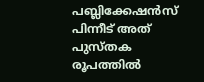പബ്ലിക്കേഷൻസ് പിന്നീട് അത് പുസ്തക രൂപത്തിൽ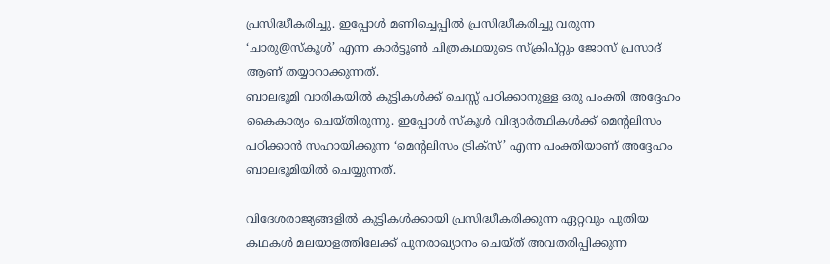പ്രസിദ്ധീകരിച്ചു. ഇപ്പോൾ മണിച്ചെപ്പിൽ പ്രസിദ്ധീകരിച്ചു വരുന്ന ‘ചാരു@സ്കൂൾ’ എന്ന കാർട്ടൂൺ ചിത്രകഥയുടെ സ്ക്രിപ്റ്റും ജോസ് പ്രസാദ് ആണ് തയ്യാറാക്കുന്നത്.
ബാലഭൂമി വാരികയിൽ കുട്ടികൾക്ക് ചെസ്സ് പഠിക്കാനുള്ള ഒരു പംക്തി അദ്ദേഹം കൈകാര്യം ചെയ്തിരുന്നു. ഇപ്പോൾ സ്കൂൾ വിദ്യാർത്ഥികൾക്ക് മെൻ്റലിസം പഠിക്കാൻ സഹായിക്കുന്ന ‘മെൻ്റലിസം ട്രിക്സ്’ എന്ന പംക്തിയാണ് അദ്ദേഹം ബാലഭൂമിയിൽ ചെയ്യുന്നത്.

വിദേശരാജ്യങ്ങളിൽ കുട്ടികൾക്കായി പ്രസിദ്ധീകരിക്കുന്ന ഏറ്റവും പുതിയ കഥകൾ മലയാളത്തിലേക്ക് പുനരാഖ്യാനം ചെയ്ത് അവതരിപ്പിക്കുന്ന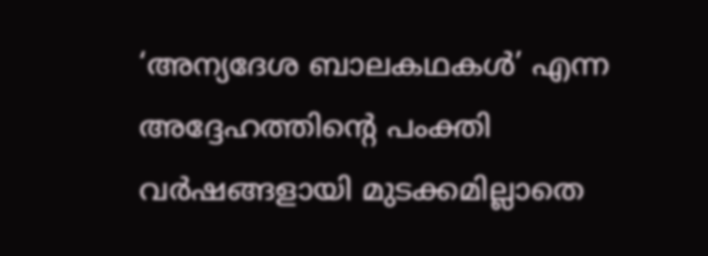‘അന്യദേശ ബാലകഥകൾ’ എന്ന അദ്ദേഹത്തിൻ്റെ പംക്തി വർഷങ്ങളായി മുടക്കമില്ലാതെ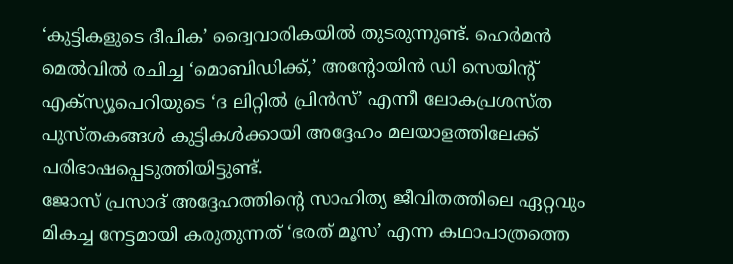‘കുട്ടികളുടെ ദീപിക’ ദ്വൈവാരികയിൽ തുടരുന്നുണ്ട്. ഹെർമൻ മെൽവിൽ രചിച്ച ‘മൊബിഡിക്ക്,’ അൻ്റോയിൻ ഡി സെയിൻ്റ് എക്സ്യൂപെറിയുടെ ‘ദ ലിറ്റിൽ പ്രിൻസ്’ എന്നീ ലോകപ്രശസ്ത പുസ്തകങ്ങൾ കുട്ടികൾക്കായി അദ്ദേഹം മലയാളത്തിലേക്ക് പരിഭാഷപ്പെടുത്തിയിട്ടുണ്ട്.
ജോസ് പ്രസാദ് അദ്ദേഹത്തിൻ്റെ സാഹിത്യ ജീവിതത്തിലെ ഏറ്റവും മികച്ച നേട്ടമായി കരുതുന്നത് ‘ഭരത് മൂസ’ എന്ന കഥാപാത്രത്തെ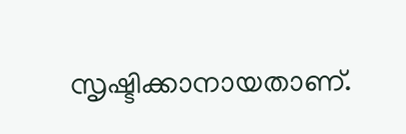സൃഷ്ടിക്കാനായതാണ്.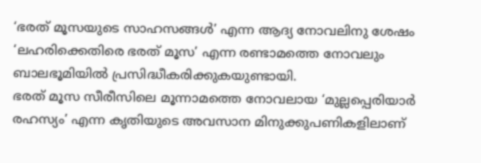‘ഭരത് മൂസയുടെ സാഹസങ്ങൾ’ എന്ന ആദ്യ നോവലിനു ശേഷം ‘ലഹരിക്കെതിരെ ഭരത് മൂസ’ എന്ന രണ്ടാമത്തെ നോവലും ബാലഭൂമിയിൽ പ്രസിദ്ധീകരിക്കുകയുണ്ടായി.
ഭരത് മൂസ സീരീസിലെ മൂന്നാമത്തെ നോവലായ ‘മുല്ലപ്പെരിയാർ രഹസ്യം’ എന്ന കൃതിയുടെ അവസാന മിനുക്കുപണികളിലാണ്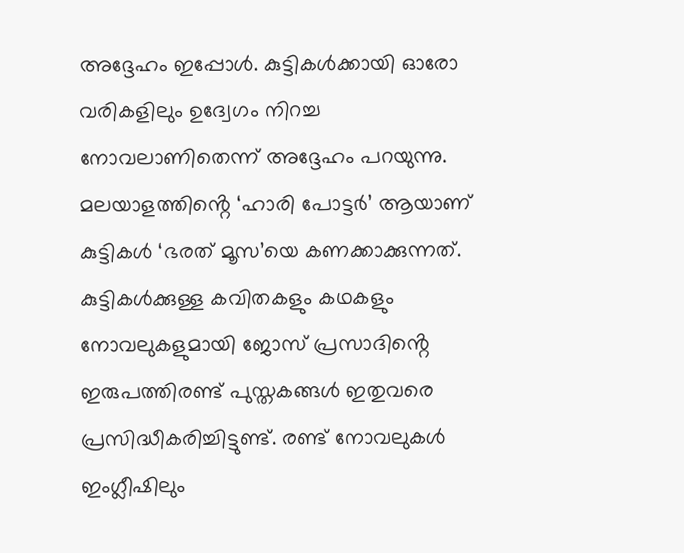അദ്ദേഹം ഇപ്പോൾ. കുട്ടികൾക്കായി ഓരോ വരികളിലും ഉദ്വേഗം നിറച്ച നോവലാണിതെന്ന് അദ്ദേഹം പറയുന്നു. മലയാളത്തിൻ്റെ ‘ഹാരി പോട്ടർ’ ആയാണ് കുട്ടികൾ ‘ഭരത് മൂസ’യെ കണക്കാക്കുന്നത്.
കുട്ടികൾക്കുള്ള കവിതകളും കഥകളും നോവലുകളുമായി ജോസ് പ്രസാദിൻ്റെ ഇരുപത്തിരണ്ട് പുസ്തകങ്ങൾ ഇതുവരെ പ്രസിദ്ധീകരിച്ചിട്ടുണ്ട്. രണ്ട് നോവലുകൾ ഇംഗ്ലീഷിലും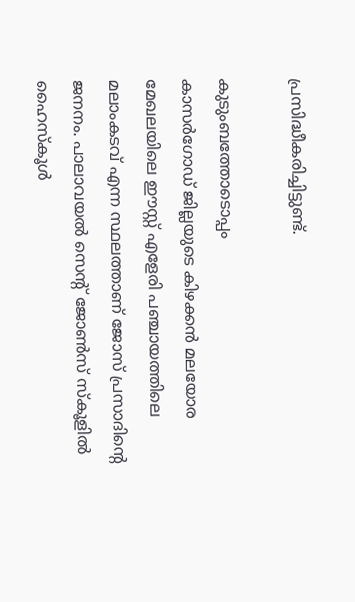പ്രസിദ്ധീകരിച്ചിട്ടുണ്ട്.

കുടുംബത്തോടൊപ്പം
കാസർഗോഡ് ജില്ലയുടെ കിഴക്കൻ മലയോര മേഖലയിലെ ഈസ്റ്റ് എളേരി പഞ്ചായത്തിലെ മലാംകടവ് എന്ന സ്ഥലത്താണ് ജോസ് പ്രസാദിൻ്റെ ജനനം. പാലാവയൽ സെൻ്റ് ജോൺസ് സ്കൂളിൽ ഹൈസ്കൂൾ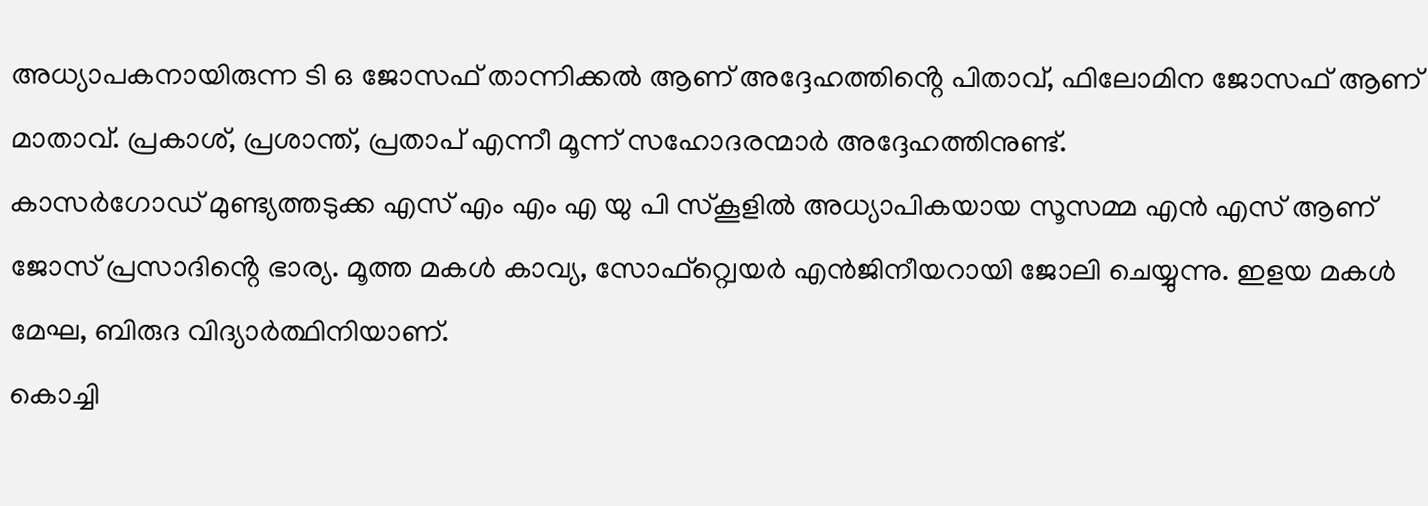അധ്യാപകനായിരുന്ന ടി ഒ ജോസഫ് താന്നിക്കൽ ആണ് അദ്ദേഹത്തിൻ്റെ പിതാവ്, ഫിലോമിന ജോസഫ് ആണ് മാതാവ്. പ്രകാശ്, പ്രശാന്ത്, പ്രതാപ് എന്നീ മൂന്ന് സഹോദരന്മാർ അദ്ദേഹത്തിനുണ്ട്.
കാസർഗോഡ് മുണ്ട്യത്തടുക്ക എസ് എം എം എ യു പി സ്കൂളിൽ അധ്യാപികയായ സൂസമ്മ എൻ എസ് ആണ് ജോസ് പ്രസാദിൻ്റെ ഭാര്യ. മൂത്ത മകൾ കാവ്യ, സോഫ്റ്റ്വെയർ എൻജിനീയറായി ജോലി ചെയ്യുന്നു. ഇളയ മകൾ മേഘ, ബിരുദ വിദ്യാർത്ഥിനിയാണ്.
കൊച്ചി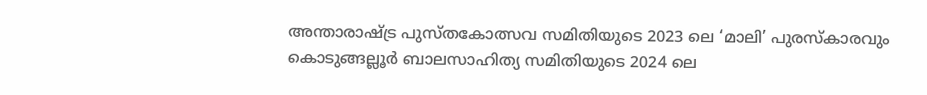അന്താരാഷ്ട്ര പുസ്തകോത്സവ സമിതിയുടെ 2023 ലെ ‘മാലി’ പുരസ്കാരവും കൊടുങ്ങല്ലൂർ ബാലസാഹിത്യ സമിതിയുടെ 2024 ലെ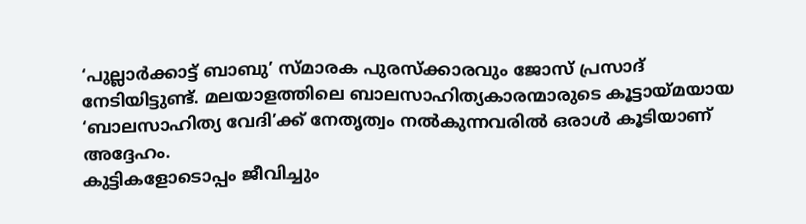‘പുല്ലാർക്കാട്ട് ബാബു’ സ്മാരക പുരസ്ക്കാരവും ജോസ് പ്രസാദ് നേടിയിട്ടുണ്ട്. മലയാളത്തിലെ ബാലസാഹിത്യകാരന്മാരുടെ കൂട്ടായ്മയായ ‘ബാലസാഹിത്യ വേദി’ക്ക് നേതൃത്വം നൽകുന്നവരിൽ ഒരാൾ കൂടിയാണ് അദ്ദേഹം.
കുട്ടികളോടൊപ്പം ജീവിച്ചും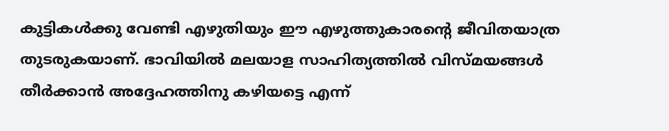കുട്ടികൾക്കു വേണ്ടി എഴുതിയും ഈ എഴുത്തുകാരൻ്റെ ജീവിതയാത്ര തുടരുകയാണ്. ഭാവിയിൽ മലയാള സാഹിത്യത്തിൽ വിസ്മയങ്ങൾ തീർക്കാൻ അദ്ദേഹത്തിനു കഴിയട്ടെ എന്ന്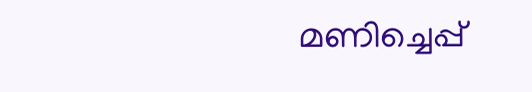മണിച്ചെപ്പ്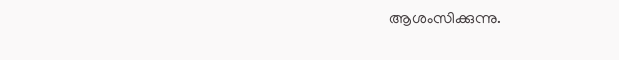ആശംസിക്കുന്നു.